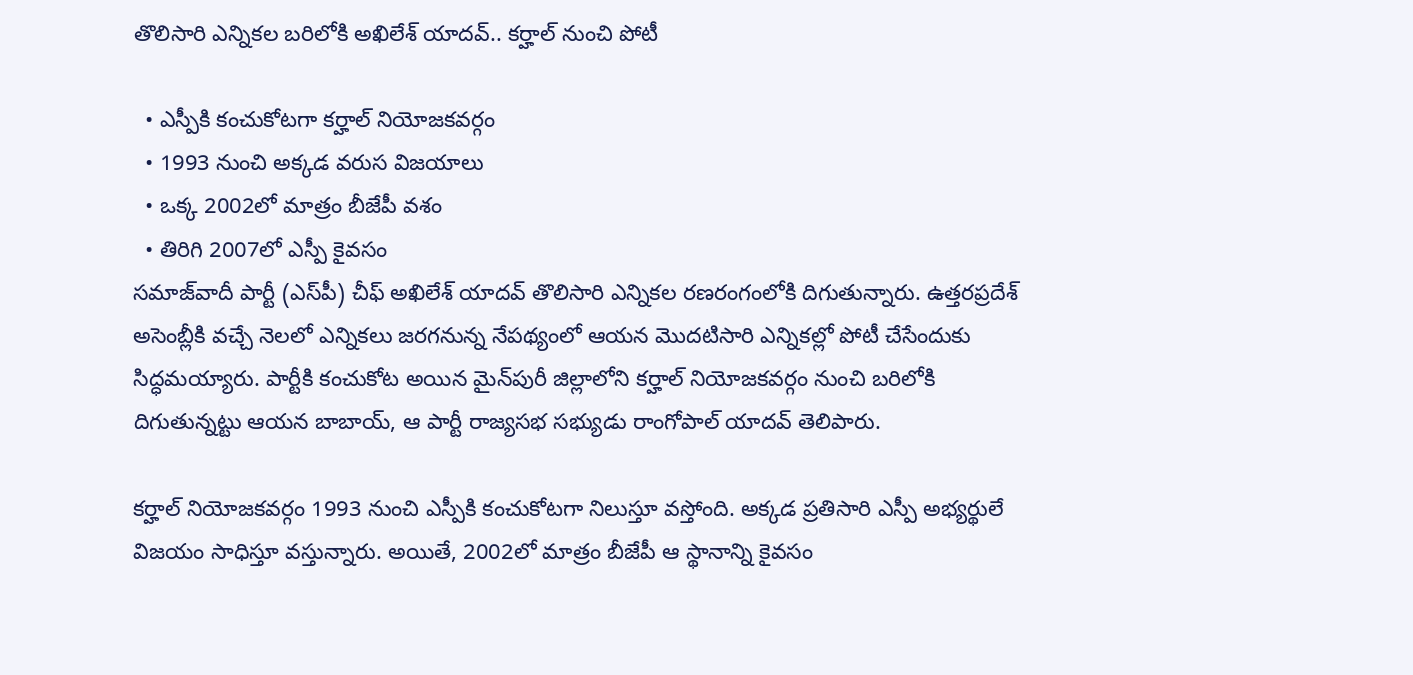తొలిసారి ఎన్నికల బరిలోకి అఖిలేశ్ యాదవ్.. కర్హాల్ నుంచి పోటీ

  • ఎస్పీకి కంచుకోటగా కర్హాల్ నియోజకవర్గం
  • 1993 నుంచి అక్కడ వరుస విజయాలు
  • ఒక్క 2002లో మాత్రం బీజేపీ వశం
  • తిరిగి 2007లో ఎస్పీ కైవసం
సమాజ్‌వాదీ పార్టీ (ఎస్‌పీ) చీఫ్ అఖిలేశ్ యాదవ్ తొలిసారి ఎన్నికల రణరంగంలోకి దిగుతున్నారు. ఉత్తరప్రదేశ్ అసెంబ్లీకి వచ్చే నెలలో ఎన్నికలు జరగనున్న నేపథ్యంలో ఆయన మొదటిసారి ఎన్నికల్లో పోటీ చేసేందుకు సిద్ధమయ్యారు. పార్టీకి కంచుకోట అయిన మైన్‌పురీ జిల్లాలోని కర్హాల్ నియోజకవర్గం నుంచి బరిలోకి దిగుతున్నట్టు ఆయన బాబాయ్, ఆ పార్టీ రాజ్యసభ సభ్యుడు రాంగోపాల్ యాదవ్ తెలిపారు.

కర్హాల్ నియోజకవర్గం 1993 నుంచి ఎస్పీకి కంచుకోటగా నిలుస్తూ వస్తోంది. అక్కడ ప్రతిసారి ఎస్పీ అభ్యర్థులే విజయం సాధిస్తూ వస్తున్నారు. అయితే, 2002లో మాత్రం బీజేపీ ఆ స్థానాన్ని కైవసం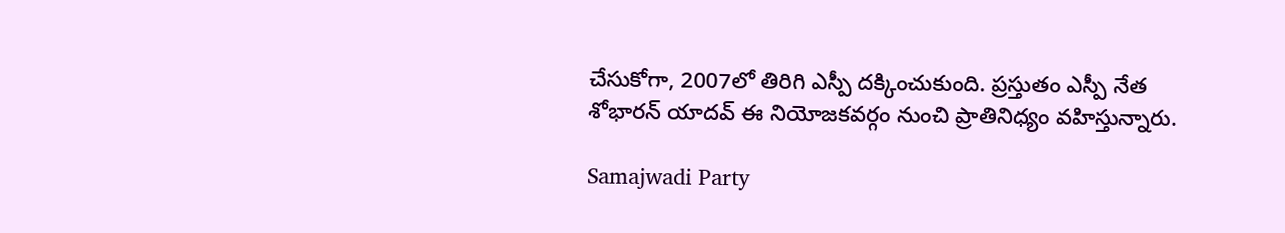చేసుకోగా, 2007లో తిరిగి ఎస్పీ దక్కించుకుంది. ప్రస్తుతం ఎస్పీ నేత శోభారన్ యాదవ్ ఈ నియోజకవర్గం నుంచి ప్రాతినిధ్యం వహిస్తున్నారు.

Samajwadi Party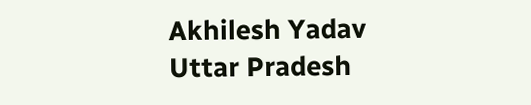Akhilesh Yadav
Uttar Pradesh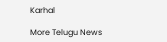Karhal

More Telugu News